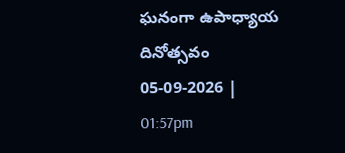ఘనంగా ఉపాధ్యాయ దినోత్సవం
05-09-2026 | 01:57pm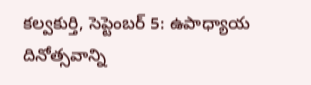కల్వకుర్తి, సెప్టెంబర్ 5: ఉపాధ్యాయ దినోత్సవాన్ని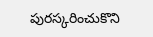పురస్కరించుకొని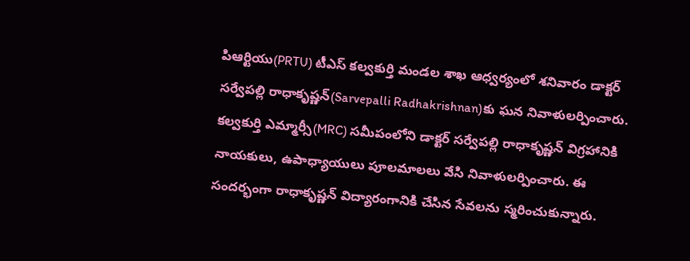పిఆర్టియు(PRTU) టీఎస్ కల్వకుర్తి మండల శాఖ ఆధ్వర్యంలో శనివారం డాక్టర్ సర్వేపల్లి రాధాకృష్ణన్(Sarvepalli Radhakrishnan)కు ఘన నివాళులర్పించారు. కల్వకుర్తి ఎమ్మార్సీ(MRC) సమీపంలోని డాక్టర్ సర్వేపల్లి రాధాకృష్ణన్ విగ్రహానికి నాయకులు, ఉపాధ్యాయులు పూలమాలలు వేసి నివాళులర్పించారు. ఈ సందర్భంగా రాధాకృష్ణన్ విద్యారంగానికి చేసిన సేవలను స్మరించుకున్నారు.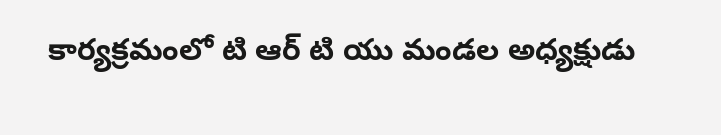కార్యక్రమంలో టి ఆర్ టి యు మండల అధ్యక్షుడు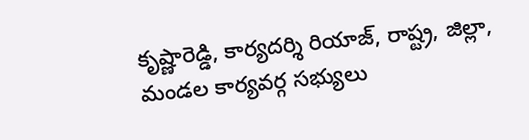కృష్ణారెడ్డి, కార్యదర్శి రియాజ్, రాష్ట్ర, జిల్లా, మండల కార్యవర్గ సభ్యులు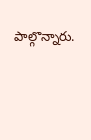పాల్గొన్నారు.